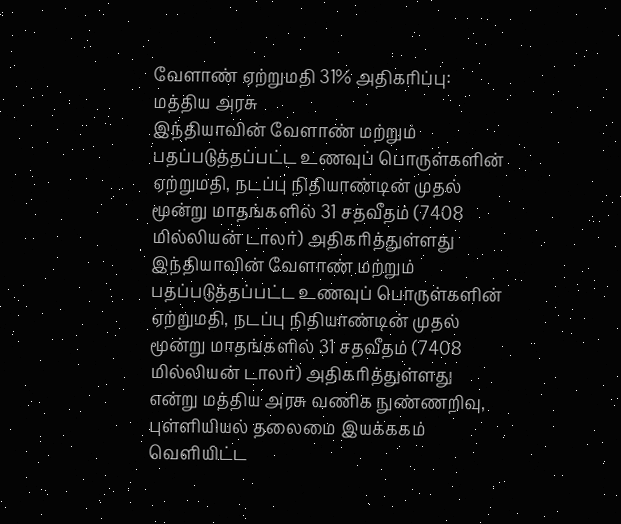வேளாண் ஏற்றுமதி 31% அதிகரிப்பு: மத்திய அரசு
இந்தியாவின் வேளாண் மற்றும் பதப்படுத்தப்பட்ட உணவுப் பொருள்களின் ஏற்றுமதி, நடப்பு நிதியாண்டின் முதல் மூன்று மாதங்களில் 31 சதவீதம் (7408 மில்லியன் டாலர்) அதிகரித்துள்ளது
இந்தியாவின் வேளாண் மற்றும் பதப்படுத்தப்பட்ட உணவுப் பொருள்களின் ஏற்றுமதி, நடப்பு நிதியாண்டின் முதல் மூன்று மாதங்களில் 31 சதவீதம் (7408 மில்லியன் டாலர்) அதிகரித்துள்ளது என்று மத்திய அரசு வணிக நுண்ணறிவு, புள்ளியியல் தலைமை இயக்ககம் வெளியிட்ட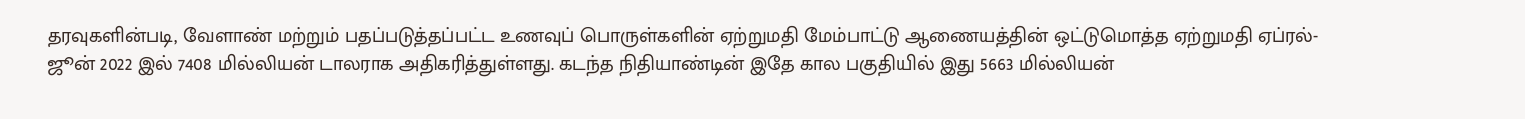தரவுகளின்படி, வேளாண் மற்றும் பதப்படுத்தப்பட்ட உணவுப் பொருள்களின் ஏற்றுமதி மேம்பாட்டு ஆணையத்தின் ஒட்டுமொத்த ஏற்றுமதி ஏப்ரல்-ஜூன் 2022 இல் 7408 மில்லியன் டாலராக அதிகரித்துள்ளது. கடந்த நிதியாண்டின் இதே கால பகுதியில் இது 5663 மில்லியன்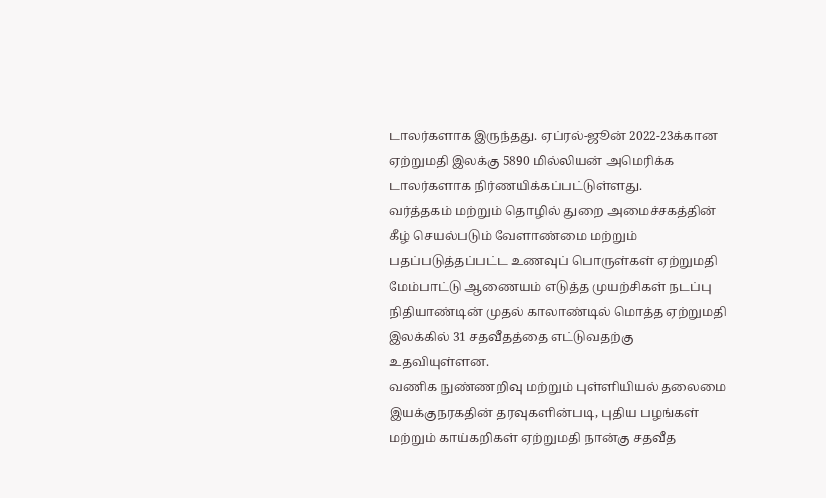டாலர்களாக இருந்தது. ஏப்ரல்-ஜூன் 2022-23க்கான ஏற்றுமதி இலக்கு 5890 மில்லியன் அமெரிக்க டாலர்களாக நிர்ணயிக்கப்பட்டுள்ளது.
வர்த்தகம் மற்றும் தொழில் துறை அமைச்சகத்தின் கீழ் செயல்படும் வேளாண்மை மற்றும் பதப்படுத்தப்பட்ட உணவுப் பொருள்கள் ஏற்றுமதி மேம்பாட்டு ஆணையம் எடுத்த முயற்சிகள் நடப்பு நிதியாண்டின் முதல் காலாண்டில் மொத்த ஏற்றுமதி இலக்கில் 31 சதவீதத்தை எட்டுவதற்கு உதவியுள்ளன.
வணிக நுண்ணறிவு மற்றும் புள்ளியியல் தலைமை இயக்குநரகதின் தரவுகளின்படி, புதிய பழங்கள் மற்றும் காய்கறிகள் ஏற்றுமதி நான்கு சதவீத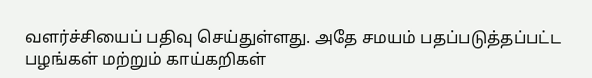வளர்ச்சியைப் பதிவு செய்துள்ளது. அதே சமயம் பதப்படுத்தப்பட்ட பழங்கள் மற்றும் காய்கறிகள்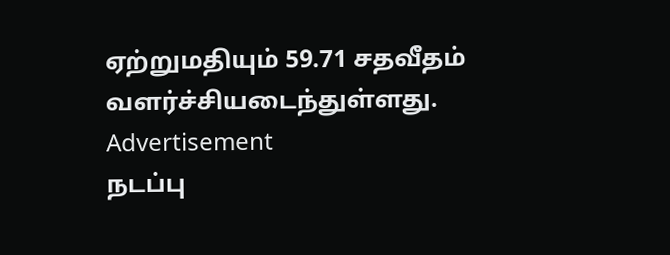ஏற்றுமதியும் 59.71 சதவீதம் வளர்ச்சியடைந்துள்ளது.
Advertisement
நடப்பு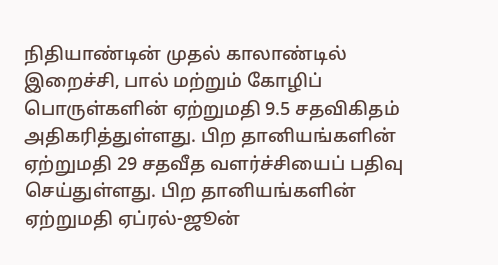நிதியாண்டின் முதல் காலாண்டில் இறைச்சி, பால் மற்றும் கோழிப் பொருள்களின் ஏற்றுமதி 9.5 சதவிகிதம் அதிகரித்துள்ளது. பிற தானியங்களின் ஏற்றுமதி 29 சதவீத வளர்ச்சியைப் பதிவு செய்துள்ளது. பிற தானியங்களின் ஏற்றுமதி ஏப்ரல்-ஜூன்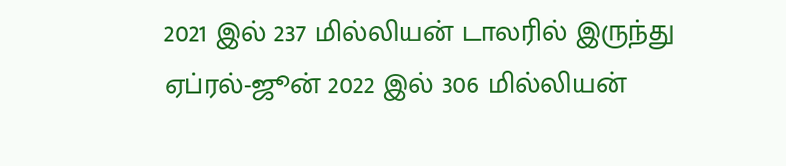2021 இல் 237 மில்லியன் டாலரில் இருந்து ஏப்ரல்-ஜூன் 2022 இல் 306 மில்லியன்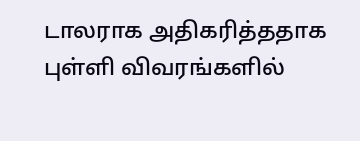டாலராக அதிகரித்ததாக புள்ளி விவரங்களில்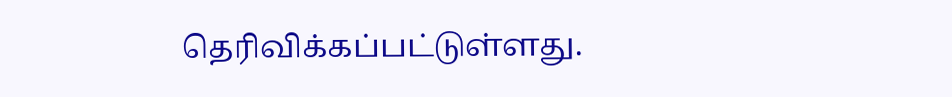தெரிவிக்கப்பட்டுள்ளது.